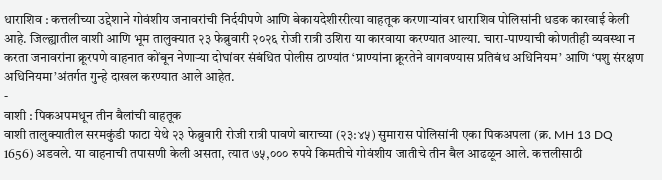धाराशिव : कत्तलीच्या उद्देशाने गोवंशीय जनावरांची निर्दयीपणे आणि बेकायदेशीररीत्या वाहतूक करणाऱ्यांवर धाराशिव पोलिसांनी धडक कारवाई केली आहे. जिल्ह्यातील वाशी आणि भूम तालुक्यात २३ फेब्रुवारी २०२६ रोजी रात्री उशिरा या कारवाया करण्यात आल्या. चारा-पाण्याची कोणतीही व्यवस्था न करता जनावरांना क्रूरपणे वाहनात कोंबून नेणाऱ्या दोघांवर संबंधित पोलीस ठाण्यांत ‘प्राण्यांना क्रूरतेने वागवण्यास प्रतिबंध अधिनियम’ आणि ‘पशु संरक्षण अधिनियमा’अंतर्गत गुन्हे दाखल करण्यात आले आहेत.
-
वाशी : पिकअपमधून तीन बैलांची वाहतूक
वाशी तालुक्यातील सरमकुंडी फाटा येथे २३ फेब्रुवारी रोजी रात्री पावणे बाराच्या (२३:४५) सुमारास पोलिसांनी एका पिकअपला (क्र. MH 13 DQ 1656) अडवले. या वाहनाची तपासणी केली असता, त्यात ७५,००० रुपये किमतीचे गोवंशीय जातीचे तीन बैल आढळून आले. कत्तलीसाठी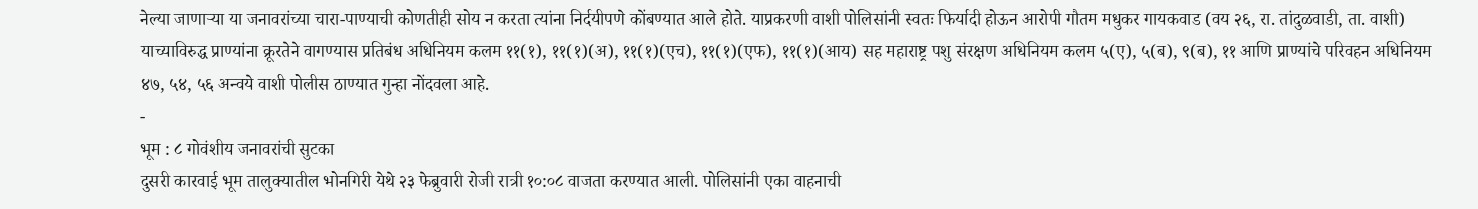नेल्या जाणाऱ्या या जनावरांच्या चारा-पाण्याची कोणतीही सोय न करता त्यांना निर्दयीपणे कोंबण्यात आले होते. याप्रकरणी वाशी पोलिसांनी स्वतः फिर्यादी होऊन आरोपी गौतम मधुकर गायकवाड (वय २६, रा. तांदुळवाडी, ता. वाशी) याच्याविरुद्ध प्राण्यांना क्रूरतेने वागण्यास प्रतिबंध अधिनियम कलम ११(१), ११(१)(अ), ११(१)(एच), ११(१)(एफ), ११(१)(आय) सह महाराष्ट्र पशु संरक्षण अधिनियम कलम ५(ए), ५(ब), ९(ब), ११ आणि प्राण्यांचे परिवहन अधिनियम ४७, ५४, ५६ अन्वये वाशी पोलीस ठाण्यात गुन्हा नोंदवला आहे.
-
भूम : ८ गोवंशीय जनावरांची सुटका
दुसरी कारवाई भूम तालुक्यातील भोनगिरी येथे २३ फेब्रुवारी रोजी रात्री १०:०८ वाजता करण्यात आली. पोलिसांनी एका वाहनाची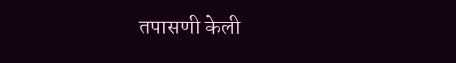तपासणी केली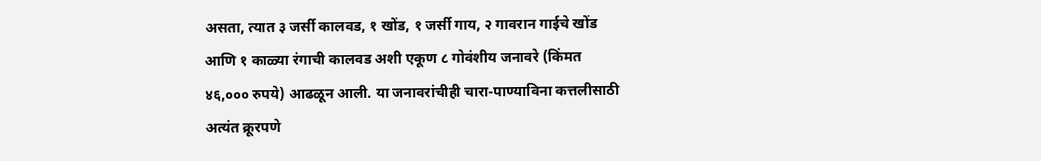असता, त्यात ३ जर्सी कालवड, १ खोंड, १ जर्सी गाय, २ गावरान गाईचे खोंड आणि १ काळ्या रंगाची कालवड अशी एकूण ८ गोवंशीय जनावरे (किंमत ४६,००० रुपये) आढळून आली. या जनावरांचीही चारा-पाण्याविना कत्तलीसाठी अत्यंत क्रूरपणे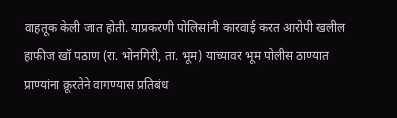वाहतूक केली जात होती. याप्रकरणी पोलिसांनी कारवाई करत आरोपी खलील हाफीज खॉ पठाण (रा. भोनगिरी, ता. भूम) याच्यावर भूम पोलीस ठाण्यात प्राण्यांना क्रूरतेने वागण्यास प्रतिबंध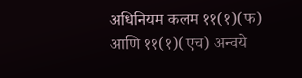अधिनियम कलम ११(१)(फ) आणि ११(१)(एच) अन्वये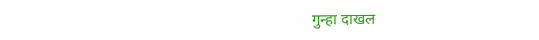गुन्हा दाखल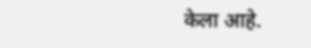केला आहे.